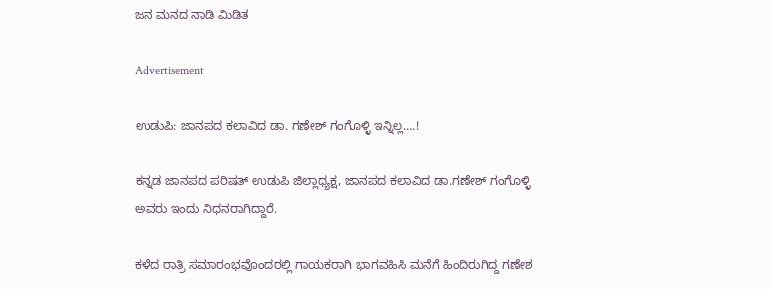ಜನ ಮನದ ನಾಡಿ ಮಿಡಿತ

Advertisement

ಉಡುಪಿ: ಜಾನಪದ ಕಲಾವಿದ ಡಾ. ಗಣೇಶ್ ಗಂಗೊಳ್ಳಿ ಇನ್ನಿಲ್ಲ….!

ಕನ್ನಡ ಜಾನಪದ ಪರಿಷತ್ ಉಡುಪಿ ಜಿಲ್ಲಾಧ್ಯಕ್ಷ, ಜಾನಪದ ಕಲಾವಿದ ಡಾ.ಗಣೇಶ್ ಗಂಗೊಳ್ಳಿ ಅವರು ಇಂದು ನಿಧನರಾಗಿದ್ದಾರೆ.

ಕಳೆದ ರಾತ್ರಿ ಸಮಾರಂಭವೊಂದರಲ್ಲಿ ಗಾಯಕರಾಗಿ ಭಾಗವಹಿಸಿ ಮನೆಗೆ ಹಿಂದಿರುಗಿದ್ದ ಗಣೇಶ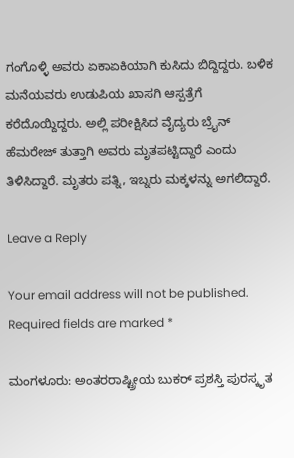ಗಂಗೊಳ್ಳಿ ಅವರು ಏಕಾಏಕಿಯಾಗಿ ಕುಸಿದು ಬಿದ್ದಿದ್ದರು. ಬಳಿಕ ಮನೆಯವರು ಉಡುಪಿಯ ಖಾಸಗಿ ಆಸ್ಪತ್ರೆಗೆ ಕರೆದೊಯ್ದಿದ್ದರು. ಅಲ್ಲಿ ಪರೀಕ್ಷಿಸಿದ ವೈದ್ಯರು ಬ್ರೈನ್ ಹೆಮರೇಜ್ ತುತ್ತಾಗಿ ಅವರು ಮೃತಪಟ್ಟಿದ್ದಾರೆ ಎಂದು ತಿಳಿಸಿದ್ದಾರೆ. ಮೃತರು ಪತ್ನಿ, ಇಬ್ನರು ಮಕ್ಕಳನ್ನು ಅಗಲಿದ್ದಾರೆ.

Leave a Reply

Your email address will not be published. Required fields are marked *

ಮಂಗಳೂರು: ಅಂತರರಾಷ್ಟ್ರೀಯ ಬುಕರ್ ಪ್ರಶಸ್ತಿ ಪುರಸ್ಕೃತ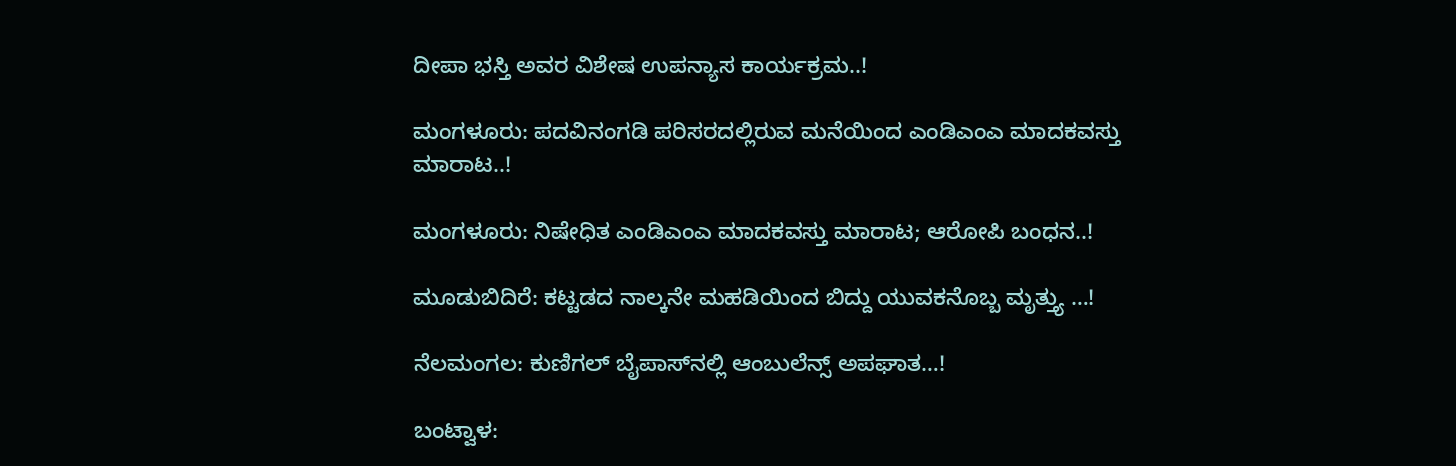ದೀಪಾ ಭಸ್ತಿ ಅವರ ವಿಶೇಷ ಉಪನ್ಯಾಸ ಕಾರ್ಯಕ್ರಮ..!

ಮಂಗಳೂರು: ಪದವಿನಂಗಡಿ ಪರಿಸರದಲ್ಲಿರುವ ಮನೆಯಿಂದ ಎಂಡಿಎಂಎ ಮಾದಕವಸ್ತು ಮಾರಾಟ..!

ಮಂಗಳೂರು: ನಿಷೇಧಿತ ಎಂಡಿಎಂಎ ಮಾದಕವಸ್ತು ಮಾರಾಟ; ಆರೋಪಿ ಬಂಧನ..!

ಮೂಡುಬಿದಿರೆ: ಕಟ್ಟಡದ ನಾಲ್ಕನೇ ಮಹಡಿಯಿಂದ ಬಿದ್ದು ಯುವಕನೊಬ್ಬ ಮೃತ್ತ್ಯು …!

ನೆಲಮಂಗಲ: ಕುಣಿಗಲ್ ಬೈಪಾಸ್‌ನಲ್ಲಿ ಆಂಬುಲೆನ್ಸ್ ಅಪಘಾತ…!

ಬಂಟ್ವಾಳ: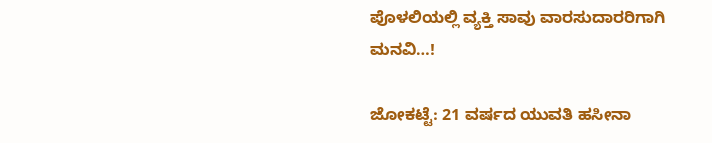ಪೊಳಲಿಯಲ್ಲಿ ವ್ಯಕ್ತಿ ಸಾವು ವಾರಸುದಾರರಿಗಾಗಿ ಮನವಿ…!

ಜೋಕಟ್ಟೆ: 21 ವರ್ಷದ ಯುವತಿ ಹಸೀನಾ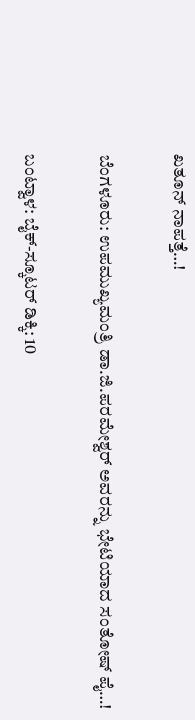ಖತೂನ್ ನಾಪತ್ತೆ…!

ಬೆಂಗಳೂರು: ಉಪಮುಖ್ಯಮಂತ್ರಿ ಡಾ.ಜಿ.ಪರಮೇಶ್ವರ್ ಅವರನ್ನು‌ ಭೇಟಿಯಾದ ಸಂತೋಷ್ ಪೈ…!

ಬಂಟ್ವಾಳ: ಬೈಕ್-ಸ್ಕೂಟರ್ ಡಿಕ್ಕಿ: 10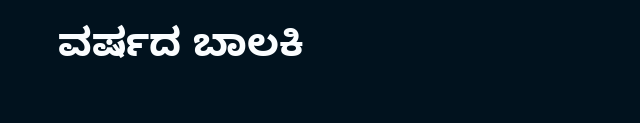ವರ್ಷದ ಬಾಲಕಿ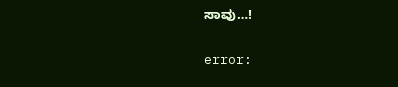ಸಾವು…!

error: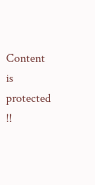Content is protected !!